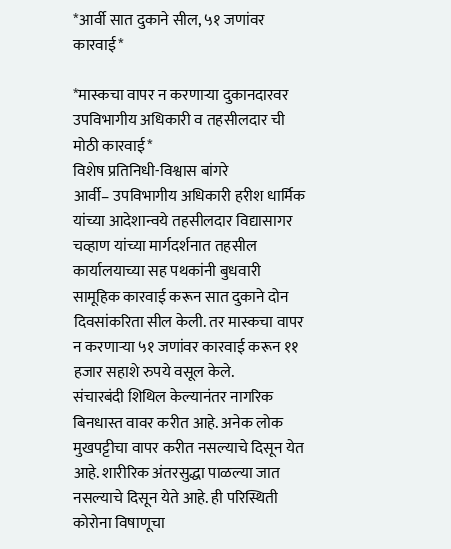*आर्वी सात दुकाने सील, ५१ जणांवर कारवाई*

*मास्कचा वापर न करणाऱ्या दुकानदारवर उपविभागीय अधिकारी व तहसीलदार ची मोठी कारवाई*
विशेष प्रतिनिधी-विश्वास बांगरे
आर्वी– उपविभागीय अधिकारी हरीश धार्मिक यांच्या आदेशान्वये तहसीलदार विद्यासागर चव्हाण यांच्या मार्गदर्शनात तहसील कार्यालयाच्या सह पथकांनी बुधवारी सामूहिक कारवाई करून सात दुकाने दोन दिवसांकरिता सील केली. तर मास्कचा वापर न करणाऱ्या ५१ जणांवर कारवाई करून ११ हजार सहाशे रुपये वसूल केले.
संचारबंदी शिथिल केल्यानंतर नागरिक बिनधास्त वावर करीत आहे. अनेक लोक मुखपट्टीचा वापर करीत नसल्याचे दिसून येत आहे. शारीरिक अंतरसुद्धा पाळल्या जात नसल्याचे दिसून येते आहे. ही परिस्थिती कोरोना विषाणूचा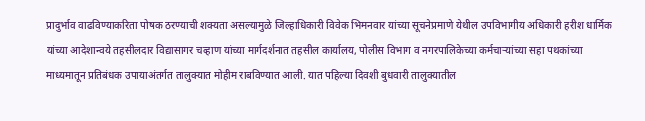प्रादुर्भाव वाढविण्याकरिता पोषक ठरण्याची शक्यता असल्यामुळे जिल्हाधिकारी विवेक भिमनवार यांच्या सूचनेप्रमाणे येथील उपविभागीय अधिकारी हरीश धार्मिक यांच्या आदेशान्वये तहसीलदार विद्यासागर चव्हाण यांच्या मार्गदर्शनात तहसील कार्यालय, पोलीस विभाग व नगरपालिकेच्या कर्मचाऱ्यांच्या सहा पथकांच्या माध्यमातून प्रतिबंधक उपायाअंतर्गत तालुक्यात मोहीम राबविण्यात आली. यात पहिल्या दिवशी बुधवारी तालुक्यातील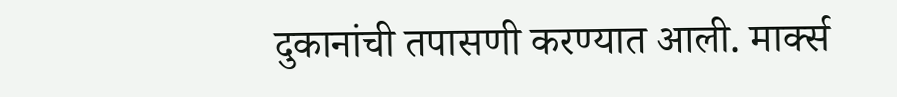दुकानांची तपासणी करण्यात आली. मार्क्स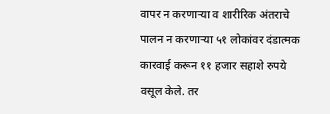वापर न करणाऱ्या व शारीरिक अंतराचे पालन न करणाऱ्या ५१ लोकांवर दंडात्मक कारवाई करून ११ हजार सहाशे रुपये वसूल केले. तर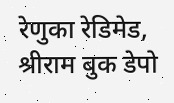रेणुका रेडिमेड, श्रीराम बुक डेपो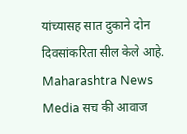यांच्यासह सात दुकाने दोन दिवसांकरिता सील केले आहे.
Maharashtra News Media सच की आवाज